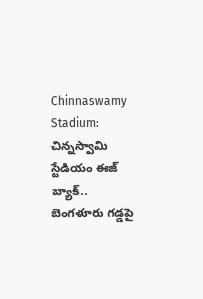Chinnaswamy Stadium: చిన్నస్వామి స్టేడియం ఈజ్ బ్యాక్.. బెంగళూరు గడ్డపై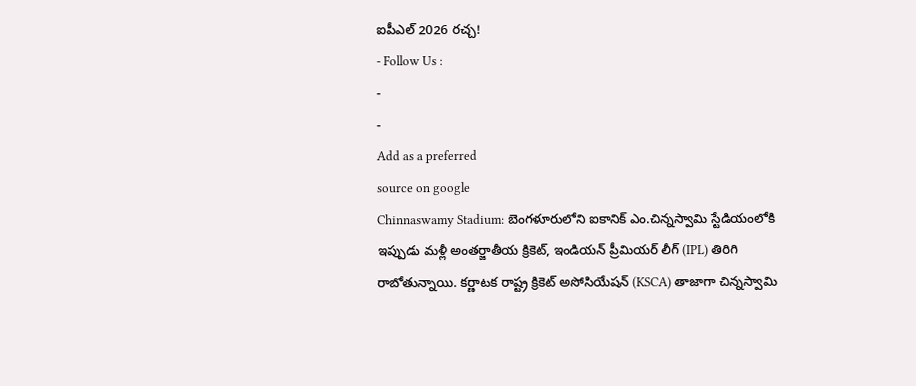ఐపీఎల్ 2026 రచ్చ!
- Follow Us :
-
-
Add as a preferred
source on google
Chinnaswamy Stadium: బెంగళూరులోని ఐకానిక్ ఎం.చిన్నస్వామి స్టేడియంలోకి ఇప్పుడు మళ్లీ అంతర్జాతీయ క్రికెట్, ఇండియన్ ప్రీమియర్ లీగ్ (IPL) తిరిగి రాబోతున్నాయి. కర్ణాటక రాష్ట్ర క్రికెట్ అసోసియేషన్ (KSCA) తాజాగా చిన్నస్వామి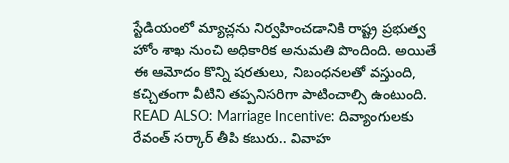స్టేడియంలో మ్యాచ్లను నిర్వహించడానికి రాష్ట్ర ప్రభుత్వ హోం శాఖ నుంచి అధికారిక అనుమతి పొందింది. అయితే ఈ ఆమోదం కొన్ని షరతులు, నిబంధనలతో వస్తుంది, కచ్చితంగా వీటిని తప్పనిసరిగా పాటించాల్సి ఉంటుంది.
READ ALSO: Marriage Incentive: దివ్యాంగులకు రేవంత్ సర్కార్ తీపి కబురు.. వివాహ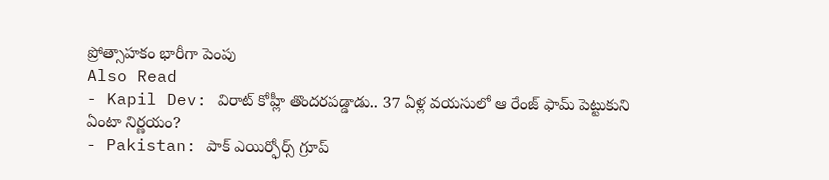ప్రోత్సాహకం భారీగా పెంపు
Also Read
- Kapil Dev: విరాట్ కోహ్లీ తొందరపడ్డాడు.. 37 ఏళ్ల వయసులో ఆ రేంజ్ ఫామ్ పెట్టుకుని ఏంటా నిర్ణయం?
- Pakistan: పాక్ ఎయిర్ఫోర్స్ గ్రూప్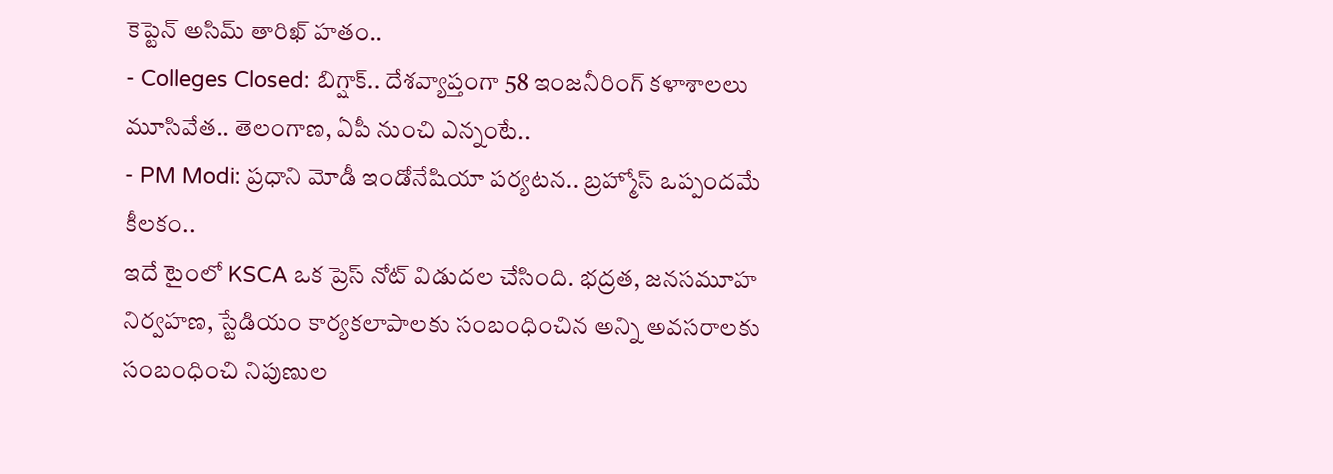కెప్టెన్ అసిమ్ తారిఖ్ హతం..
- Colleges Closed: బిగ్షాక్.. దేశవ్యాప్తంగా 58 ఇంజనీరింగ్ కళాశాలలు మూసివేత.. తెలంగాణ, ఏపీ నుంచి ఎన్నంటే..
- PM Modi: ప్రధాని మోడీ ఇండోనేషియా పర్యటన.. బ్రహ్మోస్ ఒప్పందమే కీలకం..
ఇదే టైంలో KSCA ఒక ప్రెస్ నోట్ విడుదల చేసింది. భద్రత, జనసమూహ నిర్వహణ, స్టేడియం కార్యకలాపాలకు సంబంధించిన అన్ని అవసరాలకు సంబంధించి నిపుణుల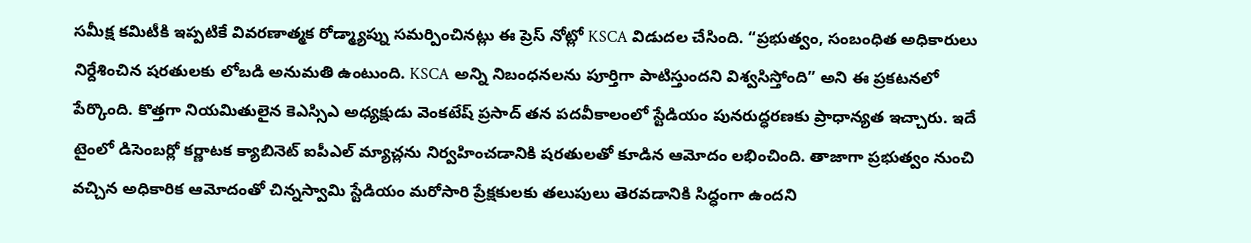సమీక్ష కమిటీకి ఇప్పటికే వివరణాత్మక రోడ్మ్యాప్ను సమర్పించినట్లు ఈ ప్రెస్ నోట్లో KSCA విడుదల చేసింది. “ప్రభుత్వం, సంబంధిత అధికారులు నిర్దేశించిన షరతులకు లోబడి అనుమతి ఉంటుంది. KSCA అన్ని నిబంధనలను పూర్తిగా పాటిస్తుందని విశ్వసిస్తోంది” అని ఈ ప్రకటనలో పేర్కొంది. కొత్తగా నియమితులైన కెఎస్సిఎ అధ్యక్షుడు వెంకటేష్ ప్రసాద్ తన పదవీకాలంలో స్టేడియం పునరుద్ధరణకు ప్రాధాన్యత ఇచ్చారు. ఇదే టైంలో డిసెంబర్లో కర్ణాటక క్యాబినెట్ ఐపీఎల్ మ్యాచ్లను నిర్వహించడానికి షరతులతో కూడిన ఆమోదం లభించింది. తాజాగా ప్రభుత్వం నుంచి వచ్చిన అధికారిక ఆమోదంతో చిన్నస్వామి స్టేడియం మరోసారి ప్రేక్షకులకు తలుపులు తెరవడానికి సిద్ధంగా ఉందని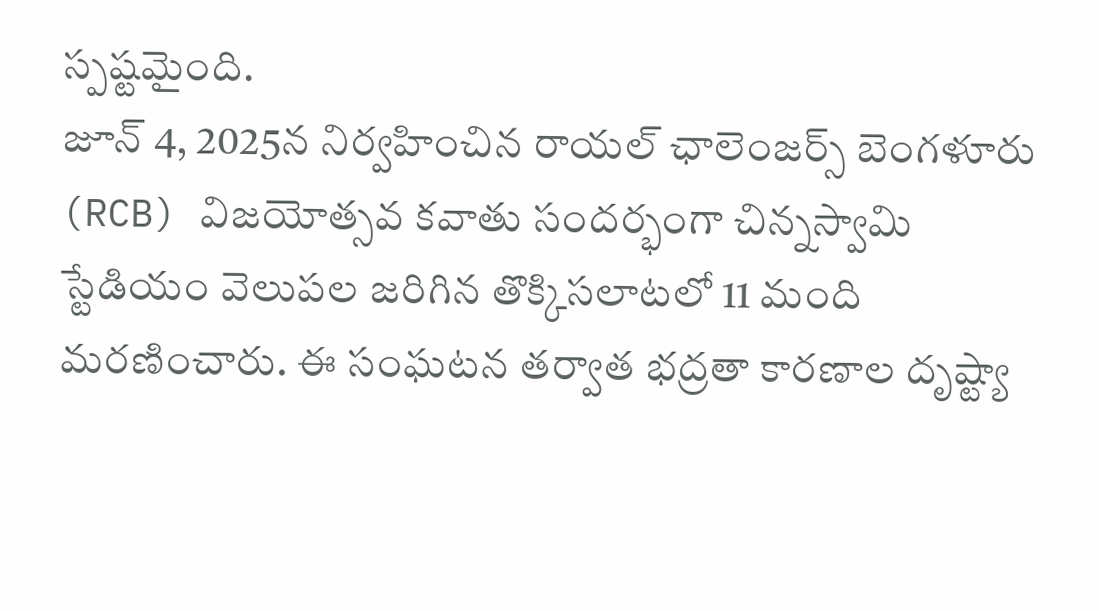స్పష్టమైంది.
జూన్ 4, 2025న నిర్వహించిన రాయల్ ఛాలెంజర్స్ బెంగళూరు (RCB) విజయోత్సవ కవాతు సందర్భంగా చిన్నస్వామి స్టేడియం వెలుపల జరిగిన తొక్కిసలాటలో 11 మంది మరణించారు. ఈ సంఘటన తర్వాత భద్రతా కారణాల దృష్ట్యా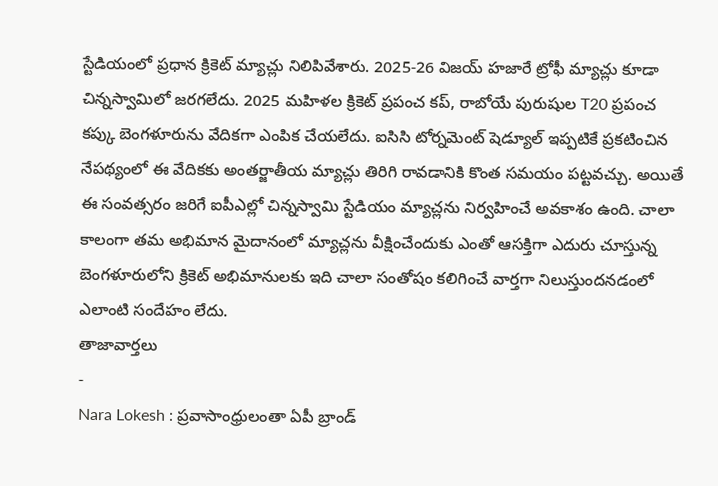స్టేడియంలో ప్రధాన క్రికెట్ మ్యాచ్లు నిలిపివేశారు. 2025-26 విజయ్ హజారే ట్రోఫీ మ్యాచ్లు కూడా చిన్నస్వామిలో జరగలేదు. 2025 మహిళల క్రికెట్ ప్రపంచ కప్, రాబోయే పురుషుల T20 ప్రపంచ కప్కు బెంగళూరును వేదికగా ఎంపిక చేయలేదు. ఐసిసి టోర్నమెంట్ షెడ్యూల్ ఇప్పటికే ప్రకటించిన నేపథ్యంలో ఈ వేదికకు అంతర్జాతీయ మ్యాచ్లు తిరిగి రావడానికి కొంత సమయం పట్టవచ్చు. అయితే ఈ సంవత్సరం జరిగే ఐపీఎల్లో చిన్నస్వామి స్టేడియం మ్యాచ్లను నిర్వహించే అవకాశం ఉంది. చాలా కాలంగా తమ అభిమాన మైదానంలో మ్యాచ్లను వీక్షించేందుకు ఎంతో ఆసక్తిగా ఎదురు చూస్తున్న బెంగళూరులోని క్రికెట్ అభిమానులకు ఇది చాలా సంతోషం కలిగించే వార్తగా నిలుస్తుందనడంలో ఎలాంటి సందేహం లేదు.
తాజావార్తలు
-
Nara Lokesh : ప్రవాసాంధ్రులంతా ఏపీ బ్రాండ్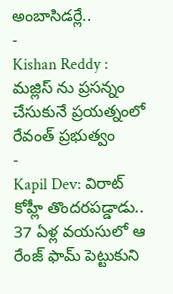అంబాసిడర్లే..
-
Kishan Reddy : మజ్లిస్ ను ప్రసన్నం చేసుకునే ప్రయత్నంలో రేవంత్ ప్రభుత్వం
-
Kapil Dev: విరాట్ కోహ్లీ తొందరపడ్డాడు.. 37 ఏళ్ల వయసులో ఆ రేంజ్ ఫామ్ పెట్టుకుని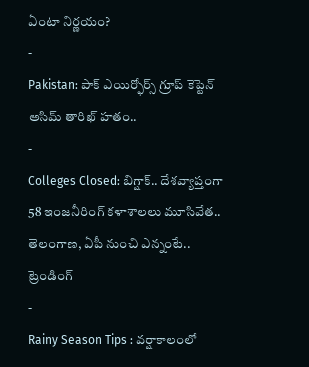ఏంటా నిర్ణయం?
-
Pakistan: పాక్ ఎయిర్ఫోర్స్ గ్రూప్ కెప్టెన్ అసిమ్ తారిఖ్ హతం..
-
Colleges Closed: బిగ్షాక్.. దేశవ్యాప్తంగా 58 ఇంజనీరింగ్ కళాశాలలు మూసివేత.. తెలంగాణ, ఏపీ నుంచి ఎన్నంటే..
ట్రెండింగ్
-
Rainy Season Tips : వర్షాకాలంలో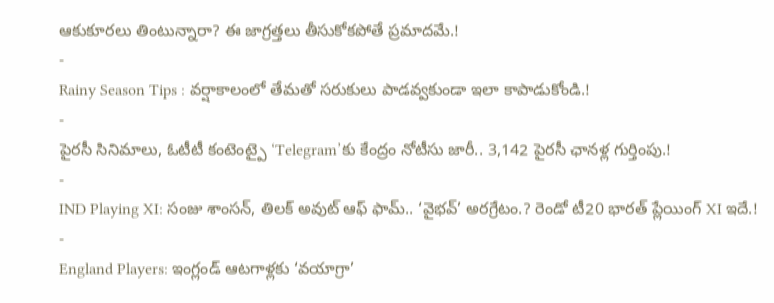ఆకుకూరలు తింటున్నారా? ఈ జాగ్రత్తలు తీసుకోకపోతే ప్రమాదమే.!
-
Rainy Season Tips : వర్షాకాలంలో తేమతో సరుకులు పాడవ్వకుండా ఇలా కాపాడుకోండి.!
-
పైరసీ సినిమాలు, ఓటీటీ కంటెంట్పై ‘Telegram’కు కేంద్రం నోటీసు జారీ.. 3,142 పైరసీ ఛానళ్ల గుర్తింపు.!
-
IND Playing XI: సంజు శాంసన్, తిలక్ అవుట్ ఆఫ్ ఫామ్.. ‘వైభవ్’ అరగ్రేటం.? రెండో టీ20 భారత్ ప్లేయింగ్ XI ఇదే.!
-
England Players: ఇంగ్లండ్ ఆటగాళ్లకు ‘వయాగ్రా’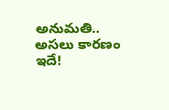అనుమతి.. అసలు కారణం ఇదే!